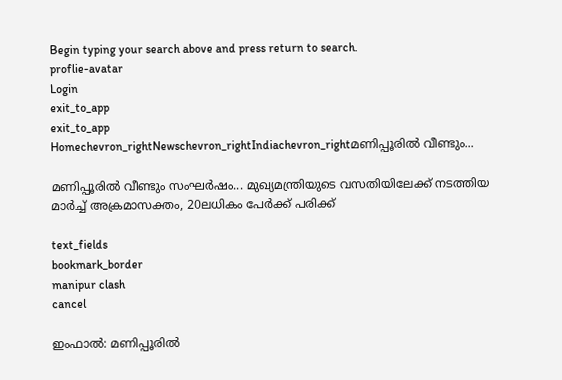Begin typing your search above and press return to search.
proflie-avatar
Login
exit_to_app
exit_to_app
Homechevron_rightNewschevron_rightIndiachevron_rightമണിപ്പൂരിൽ വീണ്ടും...

മണിപ്പൂരിൽ വീണ്ടും സംഘർഷം... മുഖ്യമന്ത്രിയുടെ വസതിയിലേക്ക് നടത്തിയ മാർച്ച് അക്രമാസക്തം, 20ലധികം പേർക്ക് പരിക്ക്

text_fields
bookmark_border
manipur clash
cancel

ഇംഫാൽ: മണിപ്പൂരിൽ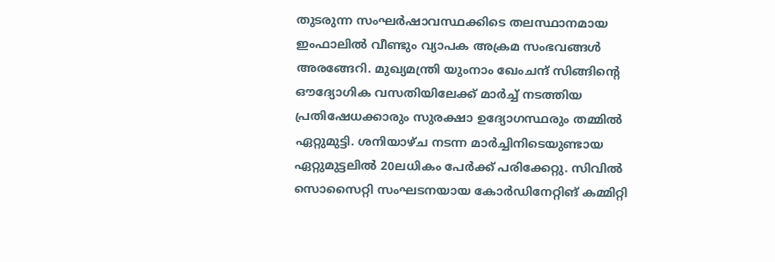തുടരുന്ന സംഘർഷാവസ്ഥക്കിടെ തലസ്ഥാനമായ ഇംഫാലിൽ വീണ്ടും വ്യാപക അക്രമ സംഭവങ്ങൾ അരങ്ങേറി. മുഖ്യമന്ത്രി യുംനാം ഖേംചന്ദ് സിങ്ങിന്റെ ഔദ്യോഗിക വസതിയിലേക്ക് മാർച്ച് നടത്തിയ പ്രതിഷേധക്കാരും സുരക്ഷാ ഉദ്യോഗസ്ഥരും തമ്മിൽ ഏറ്റുമുട്ടി. ശനിയാഴ്ച നടന്ന മാർച്ചിനിടെയുണ്ടായ ഏറ്റുമുട്ടലിൽ 20ലധികം പേർക്ക് പരിക്കേറ്റു. സിവിൽ സൊസൈറ്റി സംഘടനയായ കോർഡിനേറ്റിങ് കമ്മിറ്റി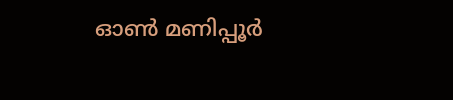ഓൺ മണിപ്പൂർ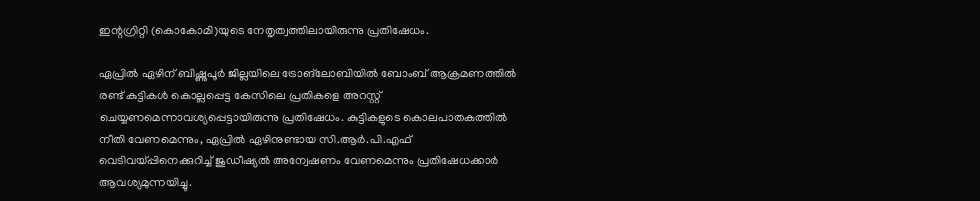ഇന്റഗ്രിറ്റി (കൊകോമി)യുടെ നേതൃത്വത്തിലായിരുന്നു പ്രതിഷേധം.

ഏപ്രിൽ ഏഴിന് ബിഷ്ണുപൂർ ജില്ലയിലെ ട്രോങ്‌ലോബിയിൽ ബോംബ് ആക്രമണത്തിൽ രണ്ട് കുട്ടികൾ കൊല്ലപ്പെട്ട കേസിലെ പ്രതികളെ അറസ്റ്റ് ചെയ്യണമെന്നാവശ്യപ്പെട്ടായിരുന്നു പ്രതിഷേധം. കുട്ടികളുടെ കൊലപാതകത്തിൽ നീതി വേണമെന്നും, ഏപ്രിൽ ഏഴിനുണ്ടായ സി.ആർ.പി.എഫ് വെടിവയ്പ്പിനെക്കുറിച്ച് ജുഡീഷ്യൽ അന്വേഷണം വേണമെന്നും പ്രതിഷേധക്കാർ ആവശ്യമുന്നയിച്ചു.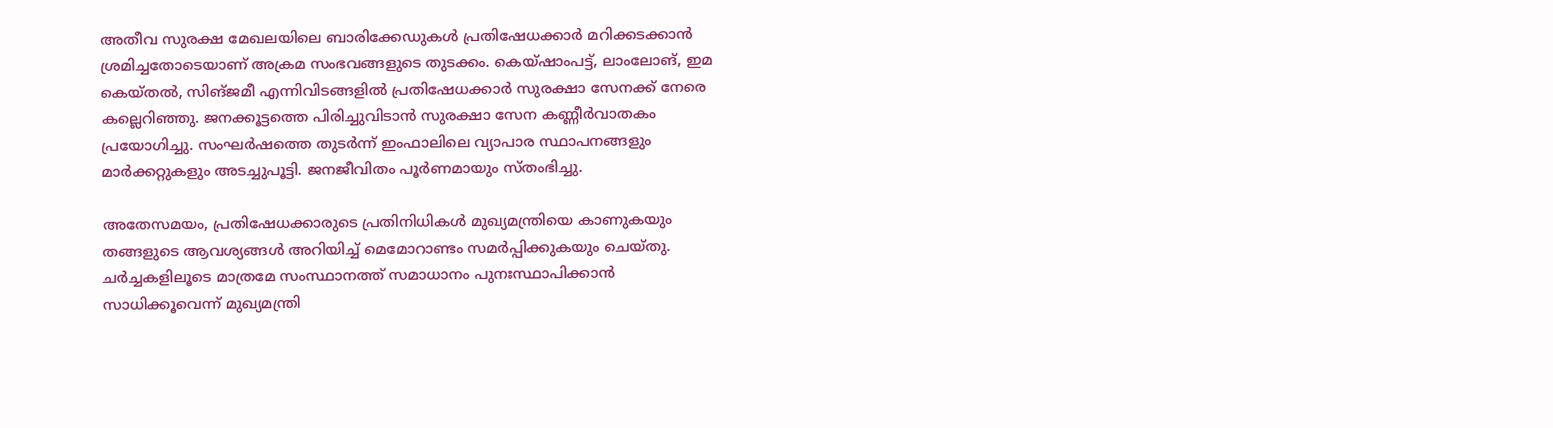അതീവ സുരക്ഷ മേഖലയിലെ ബാരിക്കേഡുകൾ പ്രതിഷേധക്കാർ മറിക്കടക്കാൻ ശ്രമിച്ചതോടെയാണ് അക്രമ സംഭവങ്ങളുടെ തുടക്കം. കെയ്ഷാംപട്ട്, ലാംലോങ്, ഇമ കെയ്തൽ, സിങ്ജമീ എന്നിവിടങ്ങളിൽ പ്രതിഷേധക്കാർ സുരക്ഷാ സേനക്ക് നേരെ കല്ലെറിഞ്ഞു. ജനക്കൂട്ടത്തെ പിരിച്ചുവിടാൻ സുരക്ഷാ സേന കണ്ണീർവാതകം പ്രയോഗിച്ചു. സംഘർഷത്തെ തുടർന്ന് ഇംഫാലിലെ വ്യാപാര സ്ഥാപനങ്ങളും മാർക്കറ്റുകളും അടച്ചുപൂട്ടി. ജനജീവിതം പൂർണമായും സ്തംഭിച്ചു.

അതേസമയം, പ്രതിഷേധക്കാരുടെ പ്രതിനിധികൾ മുഖ്യമന്ത്രിയെ കാണുകയും തങ്ങളുടെ ആവശ്യങ്ങൾ അറിയിച്ച് മെമോറാണ്ടം സമർപ്പിക്കുകയും ചെയ്തു. ചർച്ചകളിലൂടെ മാത്രമേ സംസ്ഥാനത്ത് സമാധാനം പുനഃസ്ഥാപിക്കാൻ സാധിക്കൂവെന്ന് മുഖ്യമന്ത്രി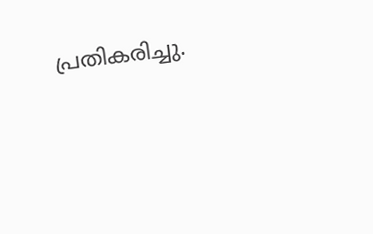പ്രതികരിച്ചു.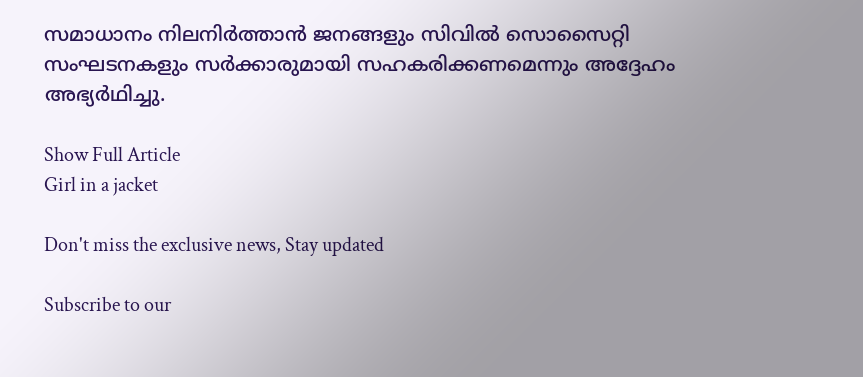സമാധാനം നിലനിർത്താൻ ജനങ്ങളും സിവിൽ സൊസൈറ്റി സംഘടനകളും സർക്കാരുമായി സഹകരിക്കണമെന്നും അദ്ദേഹം അഭ്യർഥിച്ചു.

Show Full Article
Girl in a jacket

Don't miss the exclusive news, Stay updated

Subscribe to our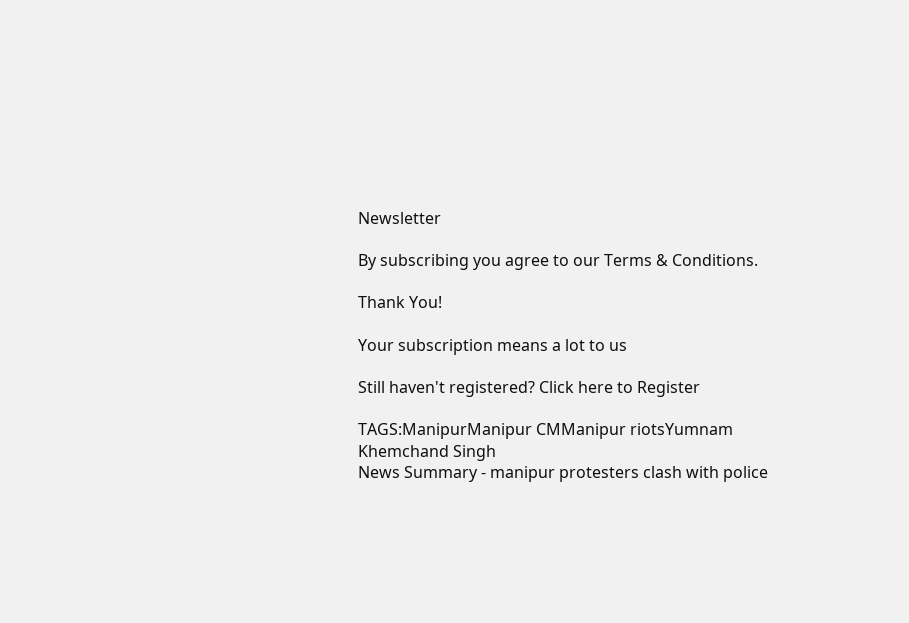Newsletter

By subscribing you agree to our Terms & Conditions.

Thank You!

Your subscription means a lot to us

Still haven't registered? Click here to Register

TAGS:ManipurManipur CMManipur riotsYumnam Khemchand Singh
News Summary - manipur protesters clash with police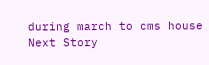during march to cms house
Next Story